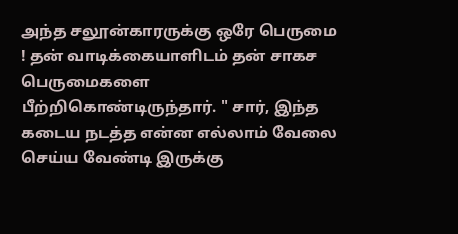அந்த சலூன்காரருக்கு ஒரே பெருமை ! தன் வாடிக்கையாளிடம் தன் சாகச பெருமைகளை
பீற்றிகொண்டிருந்தார். " சார், இந்த கடைய நடத்த என்ன எல்லாம் வேலை செய்ய வேண்டி இருக்கு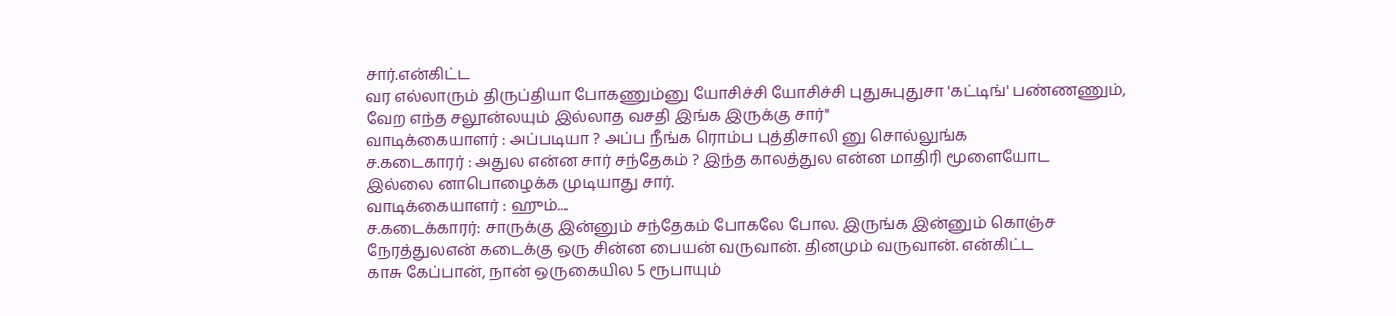சார்.என்கிட்ட
வர எல்லாரும் திருப்தியா போகணும்னு யோசிச்சி யோசிச்சி புதுசுபுதுசா 'கட்டிங்' பண்ணணும்,
வேற எந்த சலூன்லயும் இல்லாத வசதி இங்க இருக்கு சார்"
வாடிக்கையாளர் : அப்படியா ? அப்ப நீங்க ரொம்ப புத்திசாலி னு சொல்லுங்க
ச.கடைகாரர் : அதுல என்ன சார் சந்தேகம் ? இந்த காலத்துல என்ன மாதிரி மூளையோட
இல்லை னாபொழைக்க முடியாது சார்.
வாடிக்கையாளர் : ஹும்....
ச.கடைக்காரர்: சாருக்கு இன்னும் சந்தேகம் போகலே போல. இருங்க இன்னும் கொஞ்ச
நேரத்துலஎன் கடைக்கு ஒரு சின்ன பையன் வருவான். தினமும் வருவான். என்கிட்ட
காசு கேப்பான், நான் ஒருகையில 5 ரூபாயும்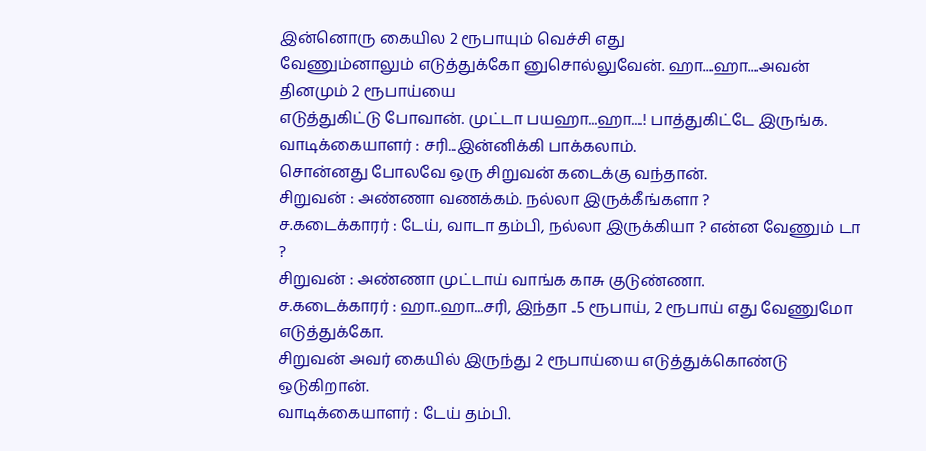இன்னொரு கையில 2 ரூபாயும் வெச்சி எது
வேணும்னாலும் எடுத்துக்கோ னுசொல்லுவேன். ஹா....ஹா....அவன் தினமும் 2 ரூபாய்யை
எடுத்துகிட்டு போவான். முட்டா பயஹா...ஹா....! பாத்துகிட்டே இருங்க.
வாடிக்கையாளர் : சரி...இன்னிக்கி பாக்கலாம்.
சொன்னது போலவே ஒரு சிறுவன் கடைக்கு வந்தான்.
சிறுவன் : அண்ணா வணக்கம். நல்லா இருக்கீங்களா ?
ச.கடைக்காரர் : டேய், வாடா தம்பி, நல்லா இருக்கியா ? என்ன வேணும் டா ?
சிறுவன் : அண்ணா முட்டாய் வாங்க காசு குடுண்ணா.
ச.கடைக்காரர் : ஹா..ஹா...சரி, இந்தா ..5 ரூபாய், 2 ரூபாய் எது வேணுமோ எடுத்துக்கோ.
சிறுவன் அவர் கையில் இருந்து 2 ரூபாய்யை எடுத்துக்கொண்டு ஒடுகிறான்.
வாடிக்கையாளர் : டேய் தம்பி.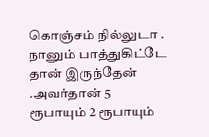கொஞ்சம் நில்லுடா . நானும் பாத்துகிட்டே தான் இருந்தேன்
.அவர்தான் 5 ரூபாயும் 2 ரூபாயும்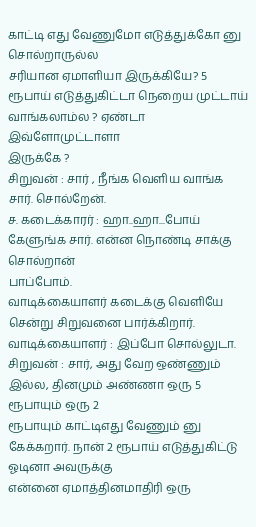காட்டி எது வேணுமோ எடுத்துக்கோ னு சொல்றாருல்ல
சரியான ஏமாளியா இருக்கியே? 5 ரூபாய் எடுத்துகிட்டா நெறைய முட்டாய் வாங்கலாம்ல ? ஏண்டா இவ்ளோமுட்டாளா
இருக்கே ?
சிறுவன் : சார் , நீங்க வெளிய வாங்க சார். சொல்றேன்.
ச. கடைக்காரர் : ஹா..ஹா...போய் கேளுங்க சார். என்ன நொண்டி சாக்கு சொல்றான்
பாப்போம்.
வாடிக்கையாளர் கடைக்கு வெளியே சென்று சிறுவனை பார்க்கிறார்.
வாடிக்கையாளர் : இப்போ சொல்லுடா.
சிறுவன் : சார், அது வேற ஒண்ணும் இல்ல, தினமும் அண்ணா ஒரு 5 ரூபாயும் ஒரு 2
ரூபாயும் காட்டிஎது வேணும் னு கேக்கறார். நான் 2 ரூபாய் எடுத்துகிட்டு ஓடினா அவருக்கு
என்னை ஏமாத்தினமாதிரி ஒரு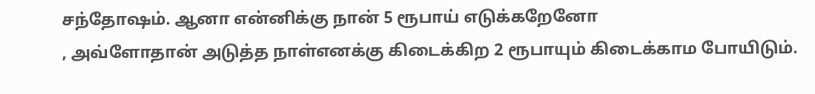சந்தோஷம். ஆனா என்னிக்கு நான் 5 ரூபாய் எடுக்கறேனோ
, அவ்ளோதான் அடுத்த நாள்எனக்கு கிடைக்கிற 2 ரூபாயும் கிடைக்காம போயிடும்.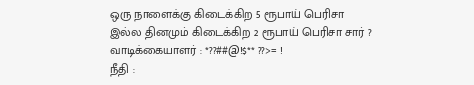ஒரு நாளைக்கு கிடைக்கிற 5 ரூபாய் பெரிசா
இல்ல தினமும் கிடைக்கிற 2 ரூபாய் பெரிசா சார் ?
வாடிக்கையாளர் : *??##@!$** ??>= !
நீதி :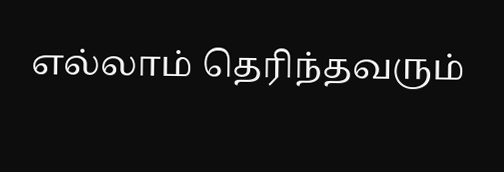எல்லாம் தெரிந்தவரும்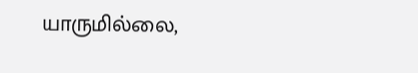யாருமில்லை,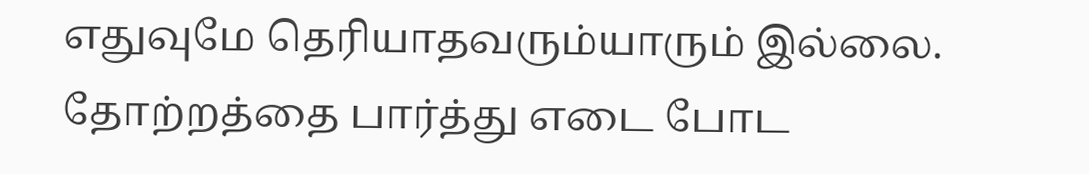எதுவுமே தெரியாதவரும்யாரும் இல்லை.
தோற்றத்தை பார்த்து எடை போட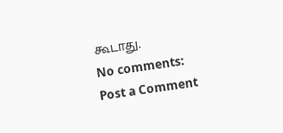கூடாது.
No comments:
Post a Comment